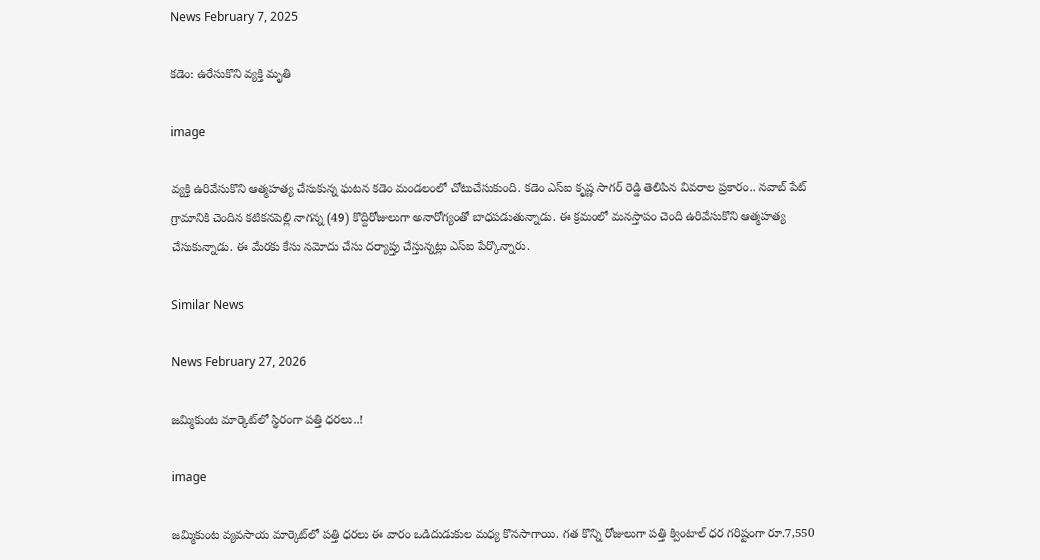News February 7, 2025

కడెం: ఉరేసుకొని వ్యక్తి మృతి

image

వ్యక్తి ఉరివేసుకొని ఆత్మహత్య చేసుకున్న ఘటన కడెం మండలంలో చోటుచేసుకుంది. కడెం ఎస్ఐ కృష్ణ సాగర్ రెడ్డి తెలిపిన వివరాల ప్రకారం.. నవాబ్ పేట్ గ్రామానికి చెందిన కటికనపెల్లి నాగన్న (49) కొద్దిరోజులుగా అనారోగ్యంతో బాధపడుతున్నాడు. ఈ క్రమంలో మనస్తాపం చెంది ఉరివేసుకొని ఆత్మహత్య చేసుకున్నాడు. ఈ మేరకు కేసు నమోదు చేసు దర్యాప్తు చేస్తున్నట్లు ఎస్ఐ పేర్కొన్నారు.

Similar News

News February 27, 2026

జమ్మికుంట మార్కెట్‌లో స్థిరంగా పత్తి ధరలు..!

image

జమ్మికుంట వ్యవసాయ మార్కెట్‌లో పత్తి ధరలు ఈ వారం ఒడిదుడుకుల మధ్య కొనసాగాయి. గత కొన్ని రోజులుగా పత్తి క్వింటాల్ ధర గరిష్టంగా రూ.7,550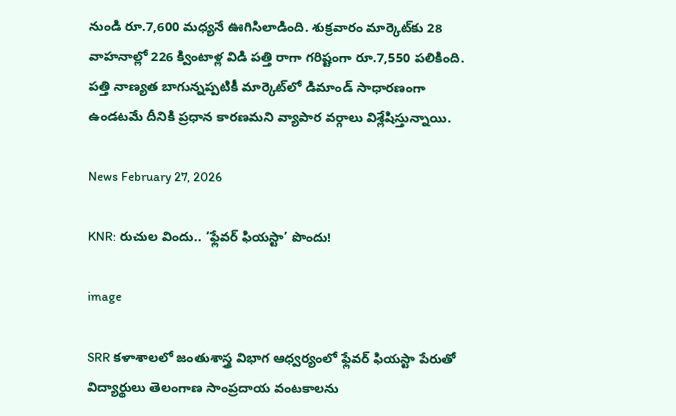నుండి రూ.7,600 మధ్యనే ఊగిసిలాడింది. శుక్రవారం మార్కెట్‌కు 28 వాహనాల్లో 226 క్వింటాళ్ల విడి పత్తి రాగా గరిష్టంగా రూ.7,550 పలికింది. పత్తి నాణ్యత బాగున్నప్పటికీ మార్కెట్‌లో డిమాండ్ సాధారణంగా ఉండటమే దీనికి ప్రధాన కారణమని వ్యాపార వర్గాలు విశ్లేషిస్తున్నాయి.

News February 27, 2026

KNR: రుచుల విందు.. ‘ఫ్లేవర్ ఫియస్టా’ పొందు!

image

SRR కళాశాలలో జంతుశాస్త్ర విభాగ ఆధ్వర్యంలో ఫ్లేవర్ ఫియస్టా పేరుతో విద్యార్థులు తెలంగాణ సాంప్రదాయ వంటకాలను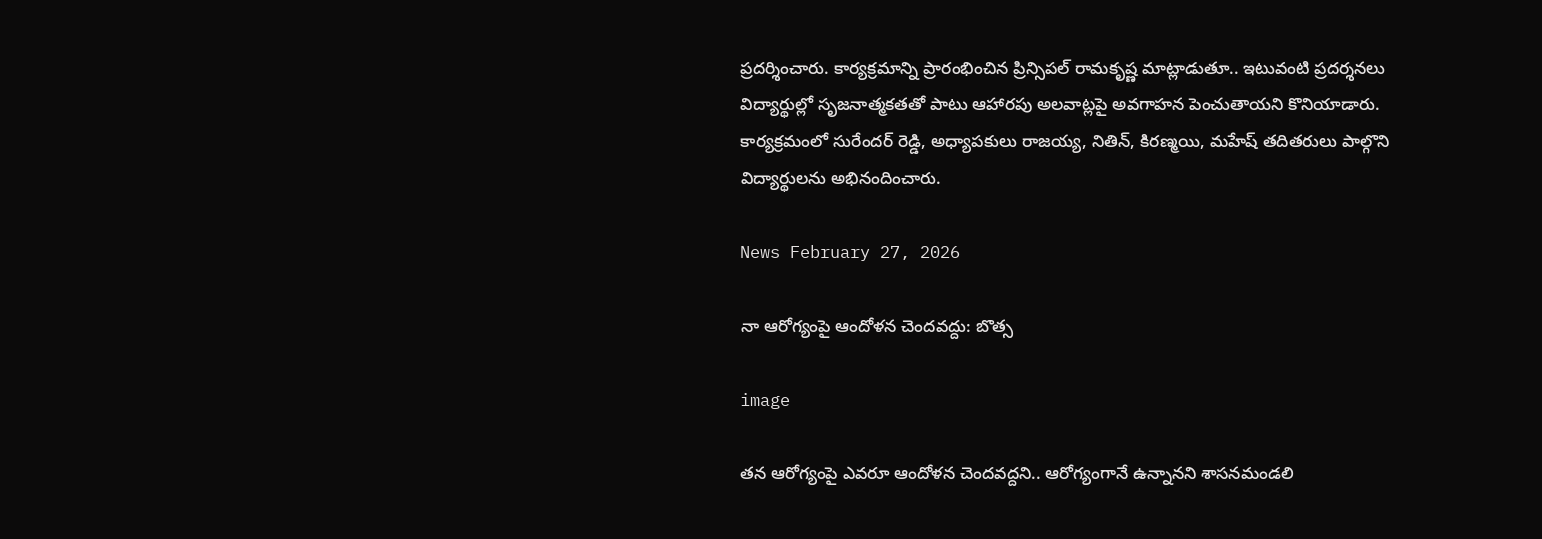ప్రదర్శించారు. కార్యక్రమాన్ని ప్రారంభించిన ప్రిన్సిపల్ రామకృష్ణ మాట్లాడుతూ.. ఇటువంటి ప్రదర్శనలు విద్యార్థుల్లో సృజనాత్మకతతో పాటు ఆహారపు అలవాట్లపై అవగాహన పెంచుతాయని కొనియాడారు. కార్యక్రమంలో సురేందర్ రెడ్డి, అధ్యాపకులు రాజయ్య, నితిన్, కిరణ్మయి, మహేష్ తదితరులు పాల్గొని విద్యార్థులను అభినందించారు.

News February 27, 2026

నా ఆరోగ్యంపై ఆందోళన చెందవద్దు: బొత్స

image

తన ఆరోగ్యంపై ఎవరూ ఆందోళన చెందవద్దని.. ఆరోగ్యంగానే ఉన్నానని శాసనమండలి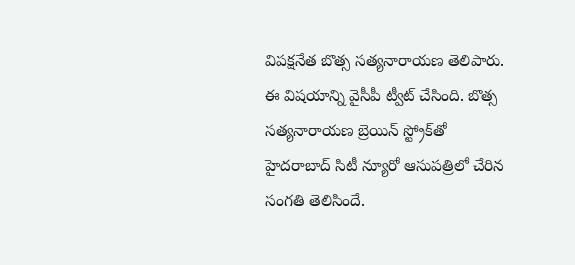విపక్షనేత బొత్స సత్యనారాయణ తెలిపారు. ఈ విషయాన్ని వైసీపీ ట్వీట్ చేసింది. బొత్స సత్యనారాయణ బ్రెయిన్ స్ట్రోక్‌తో హైదరాబాద్ సిటీ న్యూరో ఆసుపత్రిలో చేరిన సంగతి తెలిసిందే.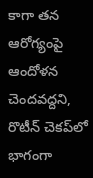కాగా తన ఆరోగ్యంపై ఆందోళన చెందవద్దని, రొటీన్‌ చెకప్‌లో భాగంగా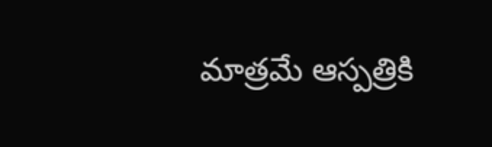మాత్రమే ఆస్పత్రికి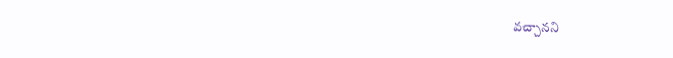వచ్చానని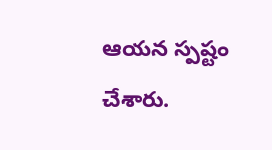ఆయన స్పష్టం చేశారు.